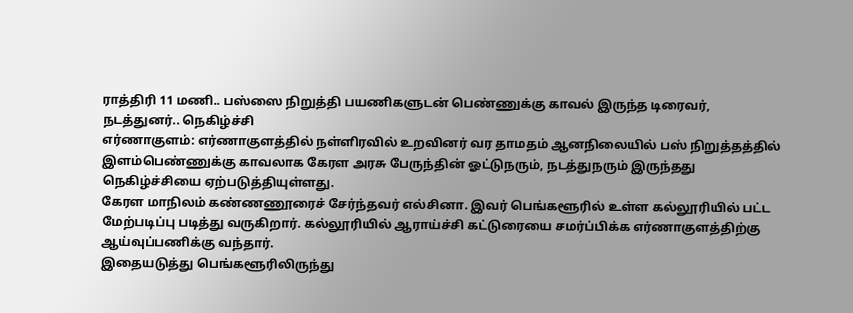ராத்திரி 11 மணி.. பஸ்ஸை நிறுத்தி பயணிகளுடன் பெண்ணுக்கு காவல் இருந்த டிரைவர், நடத்துனர்.. நெகிழ்ச்சி
எர்ணாகுளம்: எர்ணாகுளத்தில் நள்ளிரவில் உறவினர் வர தாமதம் ஆனநிலையில் பஸ் நிறுத்தத்தில் இளம்பெண்ணுக்கு காவலாக கேரள அரசு பேருந்தின் ஓட்டுநரும், நடத்துநரும் இருந்தது நெகிழ்ச்சியை ஏற்படுத்தியுள்ளது.
கேரள மாநிலம் கண்ணணூரைச் சேர்ந்தவர் எல்சினா. இவர் பெங்களூரில் உள்ள கல்லூரியில் பட்ட மேற்படிப்பு படித்து வருகிறார். கல்லூரியில் ஆராய்ச்சி கட்டுரையை சமர்ப்பிக்க எர்ணாகுளத்திற்கு ஆய்வுப்பணிக்கு வந்தார்.
இதையடுத்து பெங்களூரிலிருந்து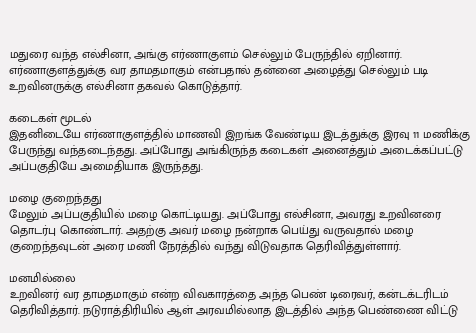மதுரை வந்த எல்சினா, அங்கு எர்ணாகுளம் செல்லும் பேருந்தில் ஏறினார். எர்ணாகுளத்துக்கு வர தாமதமாகும் என்பதால் தன்னை அழைத்து செல்லும் படி உறவினருக்கு எல்சினா தகவல் கொடுத்தார்.

கடைகள் மூடல்
இதனிடையே எர்ணாகுளத்தில் மாணவி இறங்க வேண்டிய இடத்துக்கு இரவு 11 மணிக்கு பேருந்து வந்தடைந்தது. அப்போது அங்கிருந்த கடைகள் அனைத்தும் அடைக்கப்பட்டு அப்பகுதியே அமைதியாக இருந்தது.

மழை குறைந்தது
மேலும் அப்பகுதியில் மழை கொட்டியது. அப்போது எல்சினா, அவரது உறவினரை தொடர்பு கொண்டார். அதற்கு அவர் மழை நன்றாக பெய்து வருவதால் மழை குறைந்தவுடன் அரை மணி நேரத்தில் வந்து விடுவதாக தெரிவித்துள்ளார்.

மனமில்லை
உறவினர் வர தாமதமாகும் என்ற விவகாரத்தை அந்த பெண் டிரைவர், கன்டக்டரிடம் தெரிவித்தார். நடுராத்திரியில் ஆள் அரவமில்லாத இடத்தில் அந்த பெண்ணை விட்டு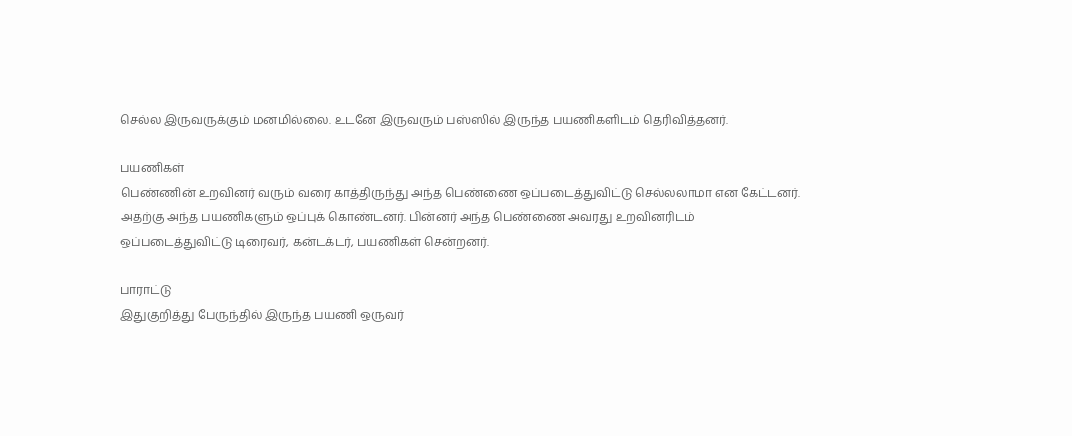செல்ல இருவருக்கும் மனமில்லை. உடனே இருவரும் பஸ்ஸில் இருந்த பயணிகளிடம் தெரிவித்தனர்.

பயணிகள்
பெண்ணின் உறவினர் வரும் வரை காத்திருந்து அந்த பெண்ணை ஒப்படைத்துவிட்டு செல்லலாமா என கேட்டனர். அதற்கு அந்த பயணிகளும் ஒப்புக் கொண்டனர். பின்னர் அந்த பெண்ணை அவரது உறவினரிடம் ஒப்படைத்துவிட்டு டிரைவர், கன்டக்டர், பயணிகள் சென்றனர்.

பாராட்டு
இதுகுறித்து பேருந்தில் இருந்த பயணி ஒருவர்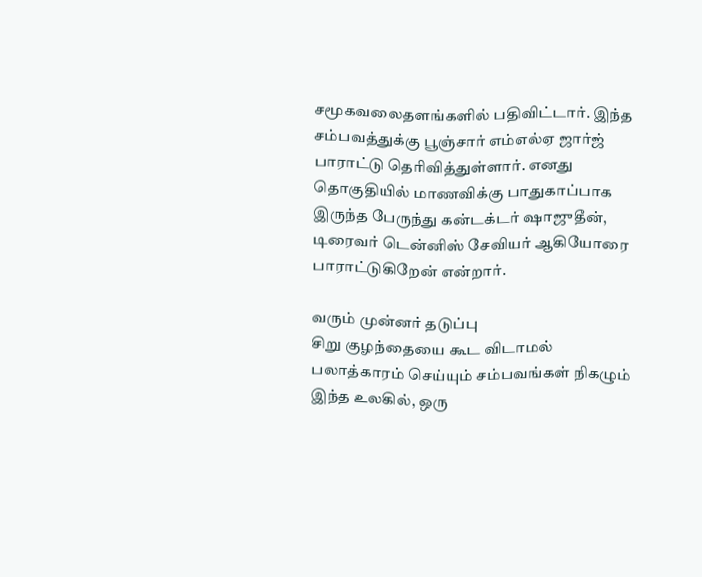சமூகவலைதளங்களில் பதிவிட்டார். இந்த சம்பவத்துக்கு பூஞ்சார் எம்எல்ஏ ஜார்ஜ் பாராட்டு தெரிவித்துள்ளார். எனது தொகுதியில் மாணவிக்கு பாதுகாப்பாக இருந்த பேருந்து கன்டக்டர் ஷாஜுதீன், டிரைவர் டென்னிஸ் சேவியர் ஆகியோரை பாராட்டுகிறேன் என்றார்.

வரும் முன்னர் தடுப்பு
சிறு குழந்தையை கூட விடாமல் பலாத்காரம் செய்யும் சம்பவங்கள் நிகழும் இந்த உலகில், ஒரு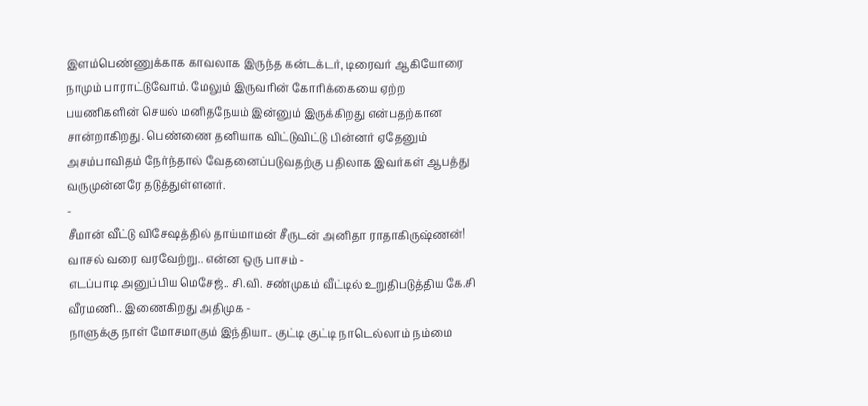இளம்பெண்ணுக்காக காவலாக இருந்த கன்டக்டர், டிரைவர் ஆகியோரை நாமும் பாராட்டுவோம். மேலும் இருவரின் கோரிக்கையை ஏற்ற பயணிகளின் செயல் மனிதநேயம் இன்னும் இருக்கிறது என்பதற்கான சான்றாகிறது. பெண்ணை தனியாக விட்டுவிட்டு பின்னர் ஏதேனும் அசம்பாவிதம் நேர்ந்தால் வேதனைப்படுவதற்கு பதிலாக இவர்கள் ஆபத்து வருமுன்னரே தடுத்துள்ளனர்.
-
சீமான் வீட்டு விசேஷத்தில் தாய்மாமன் சீருடன் அனிதா ராதாகிருஷ்ணன்! வாசல் வரை வரவேற்று.. என்ன ஒரு பாசம் -
எடப்பாடி அனுப்பிய மெசேஜ்.. சி.வி. சண்முகம் வீட்டில் உறுதிபடுத்திய கே.சி வீரமணி.. இணைகிறது அதிமுக -
நாளுக்கு நாள் மோசமாகும் இந்தியா.. குட்டி குட்டி நாடெல்லாம் நம்மை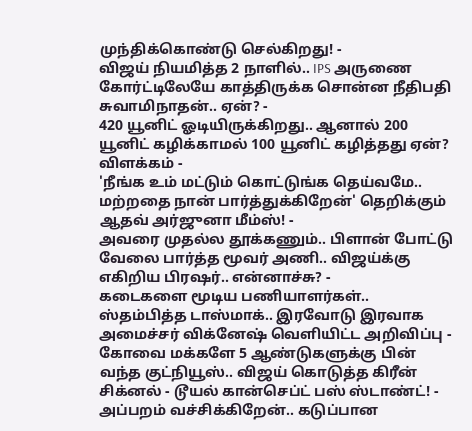முந்திக்கொண்டு செல்கிறது! -
விஜய் நியமித்த 2 நாளில்.. IPS அருணை கோர்ட்டிலேயே காத்திருக்க சொன்ன நீதிபதி சுவாமிநாதன்.. ஏன்? -
420 யூனிட் ஓடியிருக்கிறது.. ஆனால் 200 யூனிட் கழிக்காமல் 100 யூனிட் கழித்தது ஏன்? விளக்கம் -
'நீங்க உம் மட்டும் கொட்டுங்க தெய்வமே.. மற்றதை நான் பார்த்துக்கிறேன்' தெறிக்கும் ஆதவ் அர்ஜுனா மீம்ஸ்! -
அவரை முதல்ல தூக்கணும்.. பிளான் போட்டு வேலை பார்த்த மூவர் அணி.. விஜய்க்கு எகிறிய பிரஷர்.. என்னாச்சு? -
கடைகளை மூடிய பணியாளர்கள்.. ஸ்தம்பித்த டாஸ்மாக்.. இரவோடு இரவாக அமைச்சர் விக்னேஷ் வெளியிட்ட அறிவிப்பு -
கோவை மக்களே 5 ஆண்டுகளுக்கு பின் வந்த குட்நியூஸ்.. விஜய் கொடுத்த கிரீன் சிக்னல் - டூயல் கான்செப்ட் பஸ் ஸ்டாண்ட்! -
அப்பறம் வச்சிக்கிறேன்.. கடுப்பான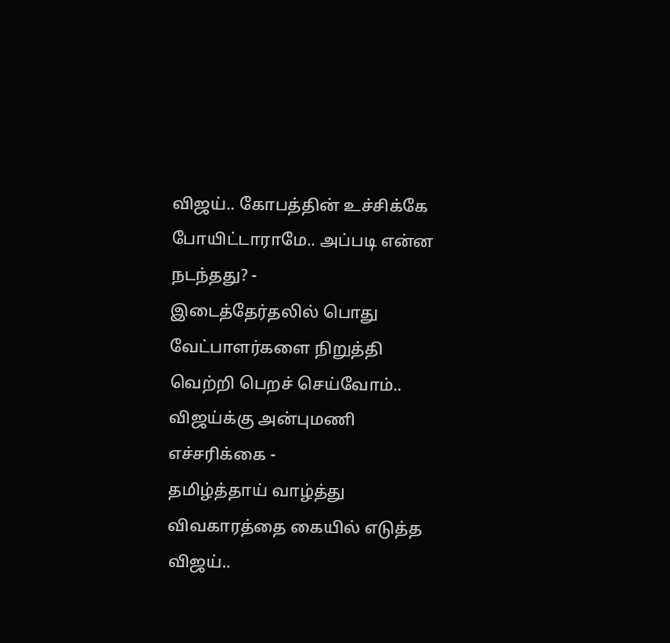விஜய்.. கோபத்தின் உச்சிக்கே போயிட்டாராமே.. அப்படி என்ன நடந்தது? -
இடைத்தேர்தலில் பொது வேட்பாளர்களை நிறுத்தி வெற்றி பெறச் செய்வோம்.. விஜய்க்கு அன்புமணி எச்சரிக்கை -
தமிழ்த்தாய் வாழ்த்து விவகாரத்தை கையில் எடுத்த விஜய்..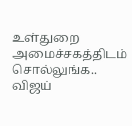உள்துறை அமைச்சகத்திடம் சொல்லுங்க.. விஜய்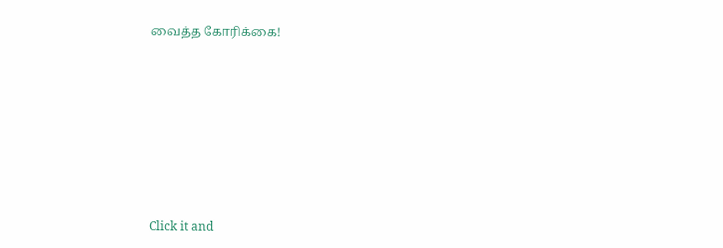வைத்த கோரிக்கை!












Click it and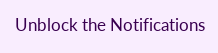Unblock the Notifications